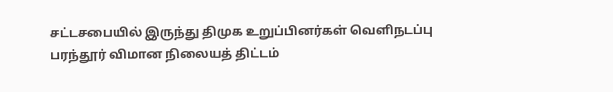சட்டசபையில் இருந்து திமுக உறுப்பினர்கள் வெளிநடப்பு
பரந்தூர் விமான நிலையத் திட்டம்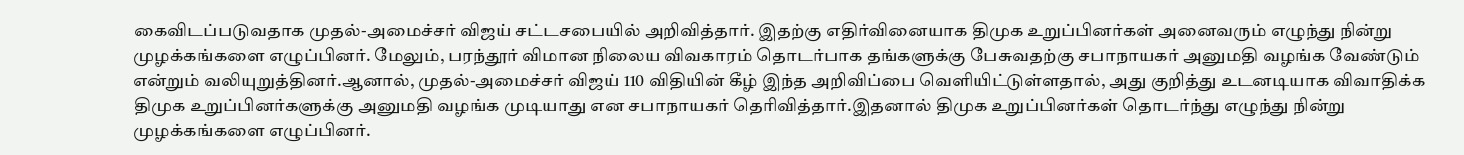கைவிடப்படுவதாக முதல்-அமைச்சர் விஜய் சட்டசபையில் அறிவித்தார். இதற்கு எதிர்வினையாக திமுக உறுப்பினர்கள் அனைவரும் எழுந்து நின்று முழக்கங்களை எழுப்பினர். மேலும், பரந்தூர் விமான நிலைய விவகாரம் தொடர்பாக தங்களுக்கு பேசுவதற்கு சபாநாயகர் அனுமதி வழங்க வேண்டும் என்றும் வலியுறுத்தினர்.ஆனால், முதல்-அமைச்சர் விஜய் 110 விதியின் கீழ் இந்த அறிவிப்பை வெளியிட்டுள்ளதால், அது குறித்து உடனடியாக விவாதிக்க திமுக உறுப்பினர்களுக்கு அனுமதி வழங்க முடியாது என சபாநாயகர் தெரிவித்தார்.இதனால் திமுக உறுப்பினர்கள் தொடர்ந்து எழுந்து நின்று முழக்கங்களை எழுப்பினர்.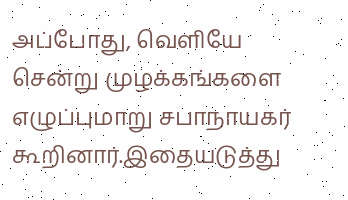அப்போது, வெளியே சென்று முழக்கங்களை எழுப்புமாறு சபாநாயகர் கூறினார்.இதையடுத்து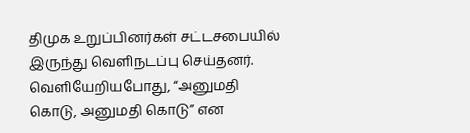திமுக உறுப்பினர்கள் சட்டசபையில் இருந்து வெளிநடப்பு செய்தனர். வெளியேறியபோது, “அனுமதி கொடு, அனுமதி கொடு” என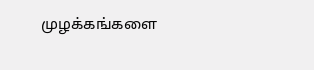முழக்கங்களை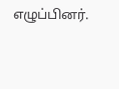எழுப்பினர்.